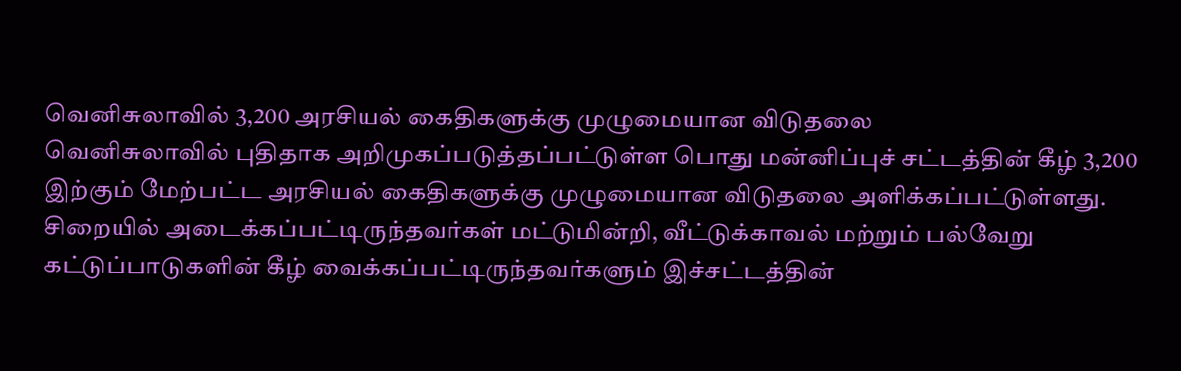வெனிசுலாவில் 3,200 அரசியல் கைதிகளுக்கு முழுமையான விடுதலை
வெனிசுலாவில் புதிதாக அறிமுகப்படுத்தப்பட்டுள்ள பொது மன்னிப்புச் சட்டத்தின் கீழ் 3,200 இற்கும் மேற்பட்ட அரசியல் கைதிகளுக்கு முழுமையான விடுதலை அளிக்கப்பட்டுள்ளது.
சிறையில் அடைக்கப்பட்டிருந்தவர்கள் மட்டுமின்றி, வீட்டுக்காவல் மற்றும் பல்வேறு கட்டுப்பாடுகளின் கீழ் வைக்கப்பட்டிருந்தவர்களும் இச்சட்டத்தின்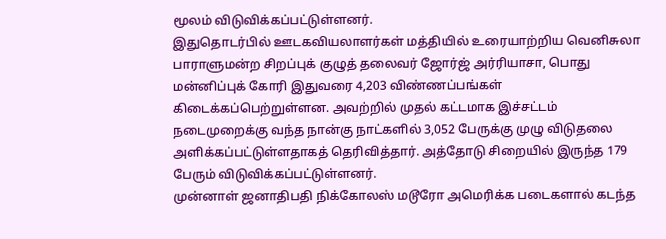மூலம் விடுவிக்கப்பட்டுள்ளனர்.
இதுதொடர்பில் ஊடகவியலாளர்கள் மத்தியில் உரையாற்றிய வெனிசுலா பாராளுமன்ற சிறப்புக் குழுத் தலைவர் ஜோர்ஜ் அர்ரியாசா, பொது மன்னிப்புக் கோரி இதுவரை 4,203 விண்ணப்பங்கள் கிடைக்கப்பெற்றுள்ளன. அவற்றில் முதல் கட்டமாக இச்சட்டம் நடைமுறைக்கு வந்த நான்கு நாட்களில் 3,052 பேருக்கு முழு விடுதலை அளிக்கப்பட்டுள்ளதாகத் தெரிவித்தார். அத்தோடு சிறையில் இருந்த 179 பேரும் விடுவிக்கப்பட்டுள்ளனர்.
முன்னாள் ஜனாதிபதி நிக்கோலஸ் மடூரோ அமெரிக்க படைகளால் கடந்த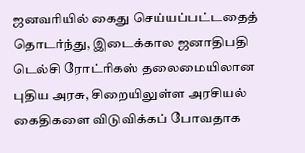ஜனவரியில் கைது செய்யப்பட்டதைத் தொடர்ந்து, இடைக்கால ஜனாதிபதி டெல்சி ரோட்ரிகஸ் தலைமையிலான புதிய அரசு, சிறையிலுள்ள அரசியல் கைதிகளை விடுவிக்கப் போவதாக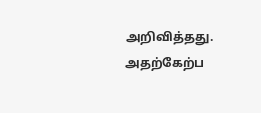அறிவித்தது. அதற்கேற்ப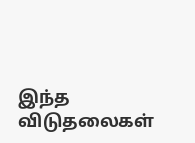இந்த விடுதலைகள்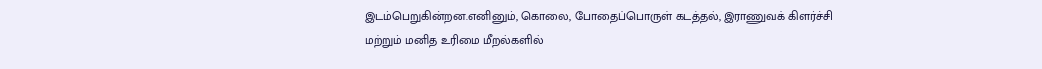இடம்பெறுகின்றன.எனினும், கொலை, போதைப்பொருள் கடத்தல், இராணுவக் கிளர்ச்சி மற்றும் மனித உரிமை மீறல்களில்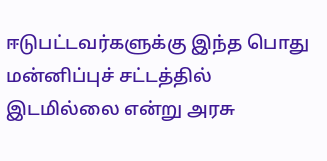ஈடுபட்டவர்களுக்கு இந்த பொது மன்னிப்புச் சட்டத்தில் இடமில்லை என்று அரசு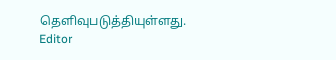தெளிவுபடுத்தியுள்ளது.
Editor